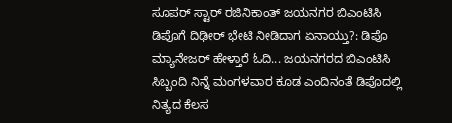ಸೂಪರ್ ಸ್ಟಾರ್ ರಜಿನಿಕಾಂತ್ ಜಯನಗರ ಬಿಎಂಟಿಸಿ ಡಿಪೊಗೆ ದಿಢೀರ್ ಭೇಟಿ ನೀಡಿದಾಗ ಏನಾಯ್ತು?: ಡಿಪೊ ಮ್ಯಾನೇಜರ್ ಹೇಳ್ತಾರೆ ಓದಿ... ಜಯನಗರದ ಬಿಎಂಟಿಸಿ ಸಿಬ್ಬಂದಿ ನಿನ್ನೆ ಮಂಗಳವಾರ ಕೂಡ ಎಂದಿನಂತೆ ಡಿಪೊದಲ್ಲಿ ನಿತ್ಯದ ಕೆಲಸ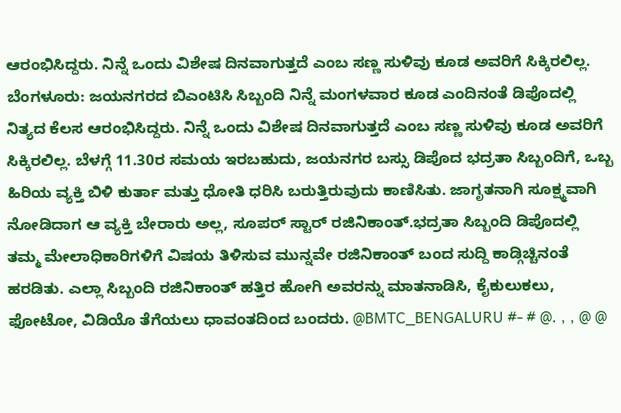ಆರಂಭಿಸಿದ್ದರು. ನಿನ್ನೆ ಒಂದು ವಿಶೇಷ ದಿನವಾಗುತ್ತದೆ ಎಂಬ ಸಣ್ಣ ಸುಳಿವು ಕೂಡ ಅವರಿಗೆ ಸಿಕ್ಕಿರಲಿಲ್ಲ. ಬೆಂಗಳೂರು: ಜಯನಗರದ ಬಿಎಂಟಿಸಿ ಸಿಬ್ಬಂದಿ ನಿನ್ನೆ ಮಂಗಳವಾರ ಕೂಡ ಎಂದಿನಂತೆ ಡಿಪೊದಲ್ಲಿ ನಿತ್ಯದ ಕೆಲಸ ಆರಂಭಿಸಿದ್ದರು. ನಿನ್ನೆ ಒಂದು ವಿಶೇಷ ದಿನವಾಗುತ್ತದೆ ಎಂಬ ಸಣ್ಣ ಸುಳಿವು ಕೂಡ ಅವರಿಗೆ ಸಿಕ್ಕಿರಲಿಲ್ಲ. ಬೆಳಗ್ಗೆ 11.30ರ ಸಮಯ ಇರಬಹುದು, ಜಯನಗರ ಬಸ್ಸು ಡಿಪೊದ ಭದ್ರತಾ ಸಿಬ್ಬಂದಿಗೆ, ಒಬ್ಬ ಹಿರಿಯ ವ್ಯಕ್ತಿ ಬಿಳಿ ಕುರ್ತಾ ಮತ್ತು ಧೋತಿ ಧರಿಸಿ ಬರುತ್ತಿರುವುದು ಕಾಣಿಸಿತು. ಜಾಗೃತನಾಗಿ ಸೂಕ್ಷ್ಮವಾಗಿ ನೋಡಿದಾಗ ಆ ವ್ಯಕ್ತಿ ಬೇರಾರು ಅಲ್ಲ, ಸೂಪರ್ ಸ್ಟಾರ್ ರಜಿನಿಕಾಂತ್.ಭದ್ರತಾ ಸಿಬ್ಬಂದಿ ಡಿಪೊದಲ್ಲಿ ತಮ್ಮ ಮೇಲಾಧಿಕಾರಿಗಳಿಗೆ ವಿಷಯ ತಿಳಿಸುವ ಮುನ್ನವೇ ರಜಿನಿಕಾಂತ್ ಬಂದ ಸುದ್ದಿ ಕಾಡ್ಗಿಚ್ಚಿನಂತೆ ಹರಡಿತು. ಎಲ್ಲಾ ಸಿಬ್ಬಂದಿ ರಜಿನಿಕಾಂತ್ ಹತ್ತಿರ ಹೋಗಿ ಅವರನ್ನು ಮಾತನಾಡಿಸಿ, ಕೈಕುಲುಕಲು, ಫೋಟೋ, ವಿಡಿಯೊ ತೆಗೆಯಲು ಧಾವಂತದಿಂದ ಬಂದರು. @BMTC_BENGALURU #- # @. , , @ @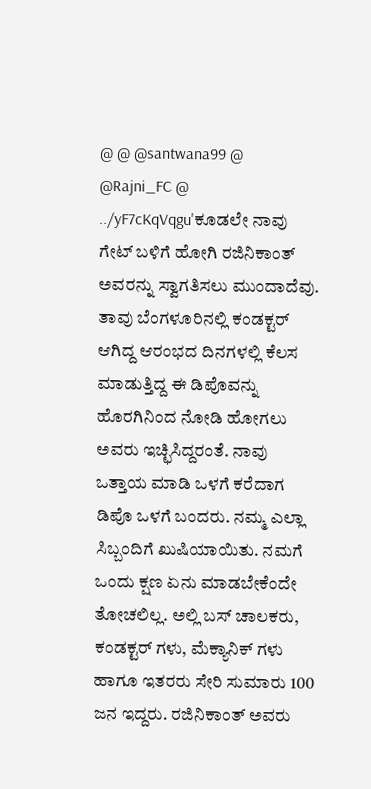@ @ @santwana99 @ @Rajni_FC @ ../yF7cKqVqgu'ಕೂಡಲೇ ನಾವು ಗೇಟ್ ಬಳಿಗೆ ಹೋಗಿ ರಜಿನಿಕಾಂತ್ ಅವರನ್ನು ಸ್ವಾಗತಿಸಲು ಮುಂದಾದೆವು. ತಾವು ಬೆಂಗಳೂರಿನಲ್ಲಿ ಕಂಡಕ್ಟರ್ ಆಗಿದ್ದ ಆರಂಭದ ದಿನಗಳಲ್ಲಿ ಕೆಲಸ ಮಾಡುತ್ತಿದ್ದ ಈ ಡಿಪೊವನ್ನು ಹೊರಗಿನಿಂದ ನೋಡಿ ಹೋಗಲು ಅವರು ಇಚ್ಛಿಸಿದ್ದರಂತೆ. ನಾವು ಒತ್ತಾಯ ಮಾಡಿ ಒಳಗೆ ಕರೆದಾಗ ಡಿಪೊ ಒಳಗೆ ಬಂದರು. ನಮ್ಮ ಎಲ್ಲಾ ಸಿಬ್ಬಂದಿಗೆ ಖುಷಿಯಾಯಿತು. ನಮಗೆ ಒಂದು ಕ್ಷಣ ಏನು ಮಾಡಬೇಕೆಂದೇ ತೋಚಲಿಲ್ಲ. ಅಲ್ಲಿ ಬಸ್ ಚಾಲಕರು, ಕಂಡಕ್ಟರ್ ಗಳು, ಮೆಕ್ಯಾನಿಕ್ ಗಳು ಹಾಗೂ ಇತರರು ಸೇರಿ ಸುಮಾರು 100 ಜನ ಇದ್ದರು. ರಜಿನಿಕಾಂತ್ ಅವರು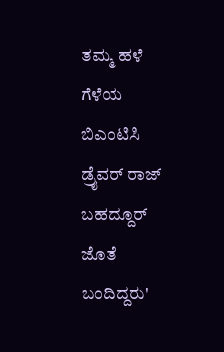ತಮ್ಮ ಹಳೆ ಗೆಳೆಯ ಬಿಎಂಟಿಸಿ ಡ್ರೈವರ್ ರಾಜ್ ಬಹದ್ದೂರ್ ಜೊತೆ ಬಂದಿದ್ದರು'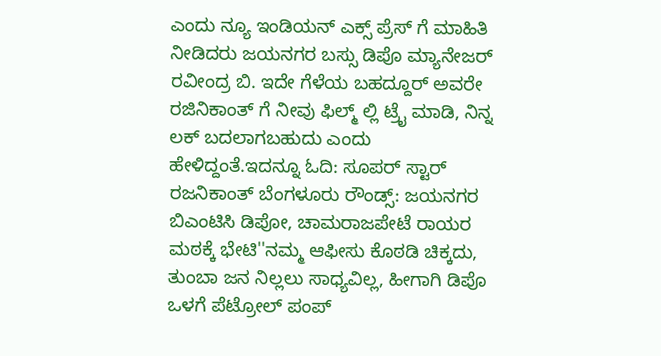ಎಂದು ನ್ಯೂ ಇಂಡಿಯನ್ ಎಕ್ಸ್ ಪ್ರೆಸ್ ಗೆ ಮಾಹಿತಿ ನೀಡಿದರು ಜಯನಗರ ಬಸ್ಸು ಡಿಪೊ ಮ್ಯಾನೇಜರ್ ರವೀಂದ್ರ ಬಿ. ಇದೇ ಗೆಳೆಯ ಬಹದ್ದೂರ್ ಅವರೇ ರಜಿನಿಕಾಂತ್ ಗೆ ನೀವು ಫಿಲ್ಮ್ ಲ್ಲಿ ಟ್ರೈ ಮಾಡಿ, ನಿನ್ನ ಲಕ್ ಬದಲಾಗಬಹುದು ಎಂದು ಹೇಳಿದ್ದಂತೆ.ಇದನ್ನೂ ಓದಿ: ಸೂಪರ್ ಸ್ಟಾರ್ ರಜನಿಕಾಂತ್ ಬೆಂಗಳೂರು ರೌಂಡ್ಸ್: ಜಯನಗರ ಬಿಎಂಟಿಸಿ ಡಿಪೋ, ಚಾಮರಾಜಪೇಟೆ ರಾಯರ ಮಠಕ್ಕೆ ಭೇಟಿ''ನಮ್ಮ ಆಫೀಸು ಕೊಠಡಿ ಚಿಕ್ಕದು, ತುಂಬಾ ಜನ ನಿಲ್ಲಲು ಸಾಧ್ಯವಿಲ್ಲ, ಹೀಗಾಗಿ ಡಿಪೊ ಒಳಗೆ ಪೆಟ್ರೋಲ್ ಪಂಪ್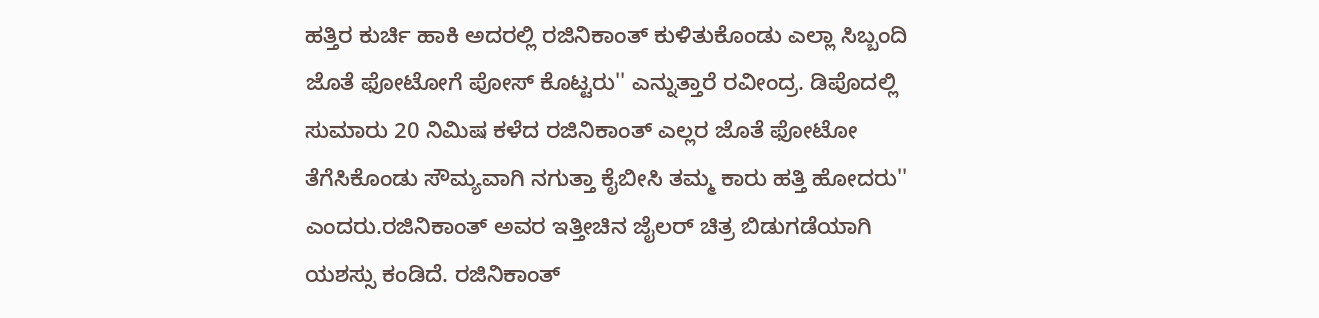ಹತ್ತಿರ ಕುರ್ಚಿ ಹಾಕಿ ಅದರಲ್ಲಿ ರಜಿನಿಕಾಂತ್ ಕುಳಿತುಕೊಂಡು ಎಲ್ಲಾ ಸಿಬ್ಬಂದಿ ಜೊತೆ ಫೋಟೋಗೆ ಪೋಸ್ ಕೊಟ್ಟರು'' ಎನ್ನುತ್ತಾರೆ ರವೀಂದ್ರ. ಡಿಪೊದಲ್ಲಿ ಸುಮಾರು 20 ನಿಮಿಷ ಕಳೆದ ರಜಿನಿಕಾಂತ್ ಎಲ್ಲರ ಜೊತೆ ಫೋಟೋ ತೆಗೆಸಿಕೊಂಡು ಸೌಮ್ಯವಾಗಿ ನಗುತ್ತಾ ಕೈಬೀಸಿ ತಮ್ಮ ಕಾರು ಹತ್ತಿ ಹೋದರು'' ಎಂದರು.ರಜಿನಿಕಾಂತ್ ಅವರ ಇತ್ತೀಚಿನ ಜೈಲರ್ ಚಿತ್ರ ಬಿಡುಗಡೆಯಾಗಿ ಯಶಸ್ಸು ಕಂಡಿದೆ. ರಜಿನಿಕಾಂತ್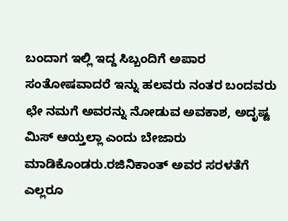ಬಂದಾಗ ಇಲ್ಲಿ ಇದ್ದ ಸಿಬ್ಬಂದಿಗೆ ಅಪಾರ ಸಂತೋಷವಾದರೆ ಇನ್ನು ಹಲವರು ನಂತರ ಬಂದವರು ಛೇ ನಮಗೆ ಅವರನ್ನು ನೋಡುವ ಅವಕಾಶ, ಅದೃಷ್ಟ ಮಿಸ್ ಆಯ್ತಲ್ಲಾ ಎಂದು ಬೇಜಾರು ಮಾಡಿಕೊಂಡರು.ರಜಿನಿಕಾಂತ್ ಅವರ ಸರಳತೆಗೆ ಎಲ್ಲರೂ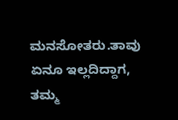ಮನಸೋತರು.ತಾವು ಏನೂ ಇಲ್ಲದಿದ್ದಾಗ, ತಮ್ಮ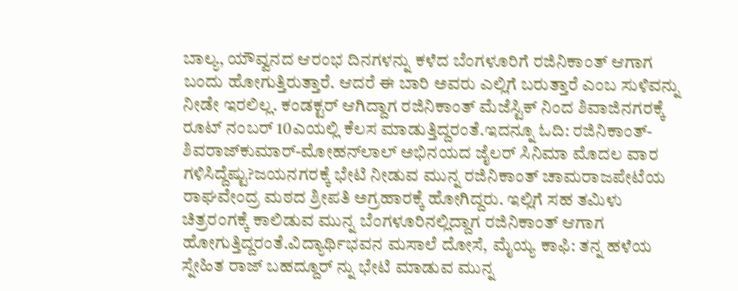ಬಾಲ್ಯ, ಯೌವ್ವನದ ಆರಂಭ ದಿನಗಳನ್ನು ಕಳೆದ ಬೆಂಗಳೂರಿಗೆ ರಜಿನಿಕಾಂತ್ ಆಗಾಗ ಬಂದು ಹೋಗುತ್ತಿರುತ್ತಾರೆ. ಆದರೆ ಈ ಬಾರಿ ಅವರು ಎಲ್ಲಿಗೆ ಬರುತ್ತಾರೆ ಎಂಬ ಸುಳಿವನ್ನು ನೀಡೇ ಇರಲಿಲ್ಲ. ಕಂಡಕ್ಟರ್ ಆಗಿದ್ದಾಗ ರಜಿನಿಕಾಂತ್ ಮೆಜೆಸ್ಟಿಕ್ ನಿಂದ ಶಿವಾಜಿನಗರಕ್ಕೆ ರೂಟ್ ನಂಬರ್ 10ಎಯಲ್ಲಿ ಕೆಲಸ ಮಾಡುತ್ತಿದ್ದರಂತೆ.ಇದನ್ನೂ ಓದಿ: ರಜಿನಿಕಾಂತ್-ಶಿವರಾಜ್‌ಕುಮಾರ್-ಮೋಹನ್‌ಲಾಲ್ ಅಭಿನಯದ ಜೈಲರ್ ಸಿನಿಮಾ ಮೊದಲ ವಾರ ಗಳಿಸಿದ್ದೆಷ್ಟು?ಜಯನಗರಕ್ಕೆ ಭೇಟಿ ನೀಡುವ ಮುನ್ನ ರಜಿನಿಕಾಂತ್ ಚಾಮರಾಜಪೇಟೆಯ ರಾಘವೇಂದ್ರ ಮಠದ ಶ್ರೀಪತಿ ಅಗ್ರಹಾರಕ್ಕೆ ಹೋಗಿದ್ದರು. ಇಲ್ಲಿಗೆ ಸಹ ತಮಿಳು ಚಿತ್ರರಂಗಕ್ಕೆ ಕಾಲಿಡುವ ಮುನ್ನ ಬೆಂಗಳೂರಿನಲ್ಲಿದ್ದಾಗ ರಜಿನಿಕಾಂತ್ ಆಗಾಗ ಹೋಗುತ್ತಿದ್ದರಂತೆ.ವಿದ್ಯಾರ್ಥಿಭವನ ಮಸಾಲೆ ದೋಸೆ, ಮೈಯ್ಯ ಕಾಫಿ: ತನ್ನ ಹಳೆಯ ಸ್ನೇಹಿತ ರಾಜ್ ಬಹದ್ದೂರ್ ನ್ನು ಭೇಟಿ ಮಾಡುವ ಮುನ್ನ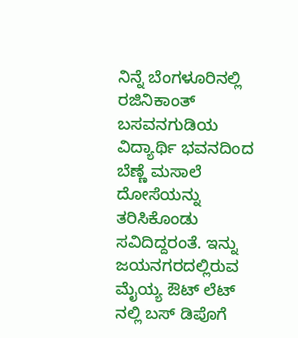ನಿನ್ನೆ ಬೆಂಗಳೂರಿನಲ್ಲಿ ರಜಿನಿಕಾಂತ್ ಬಸವನಗುಡಿಯ ವಿದ್ಯಾರ್ಥಿ ಭವನದಿಂದ ಬೆಣ್ಣೆ ಮಸಾಲೆ ದೋಸೆಯನ್ನು ತರಿಸಿಕೊಂಡು ಸವಿದಿದ್ದರಂತೆ. ಇನ್ನು ಜಯನಗರದಲ್ಲಿರುವ ಮೈಯ್ಯ ಔಟ್ ಲೆಟ್ ನಲ್ಲಿ ಬಸ್ ಡಿಪೊಗೆ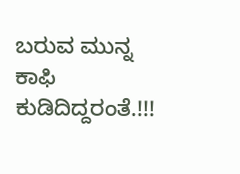ಬರುವ ಮುನ್ನ ಕಾಫಿ ಕುಡಿದಿದ್ದರಂತೆ.!!!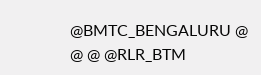@BMTC_BENGALURU @ @ @ @RLR_BTM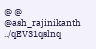@ @ @ash_rajinikanth ../qEV31qslnq